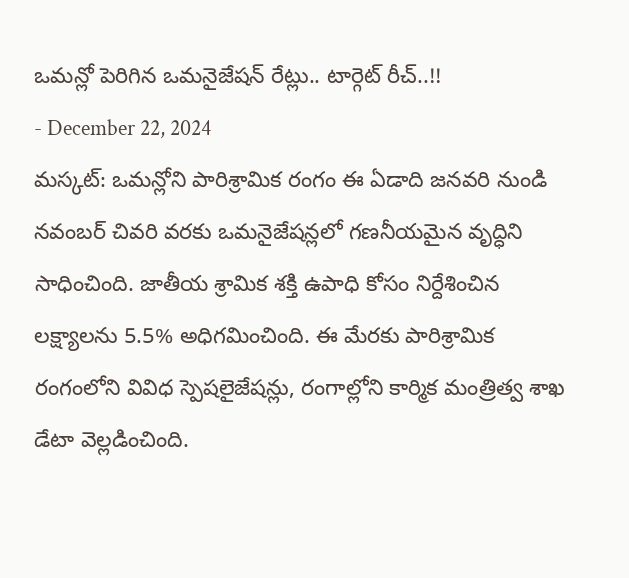ఒమన్లో పెరిగిన ఒమనైజేషన్ రేట్లు.. టార్గెట్ రీచ్..!!
- December 22, 2024
మస్కట్: ఒమన్లోని పారిశ్రామిక రంగం ఈ ఏడాది జనవరి నుండి నవంబర్ చివరి వరకు ఒమనైజేషన్లలో గణనీయమైన వృద్ధిని సాధించింది. జాతీయ శ్రామిక శక్తి ఉపాధి కోసం నిర్దేశించిన లక్ష్యాలను 5.5% అధిగమించింది. ఈ మేరకు పారిశ్రామిక రంగంలోని వివిధ స్పెషలైజేషన్లు, రంగాల్లోని కార్మిక మంత్రిత్వ శాఖ డేటా వెల్లడించింది.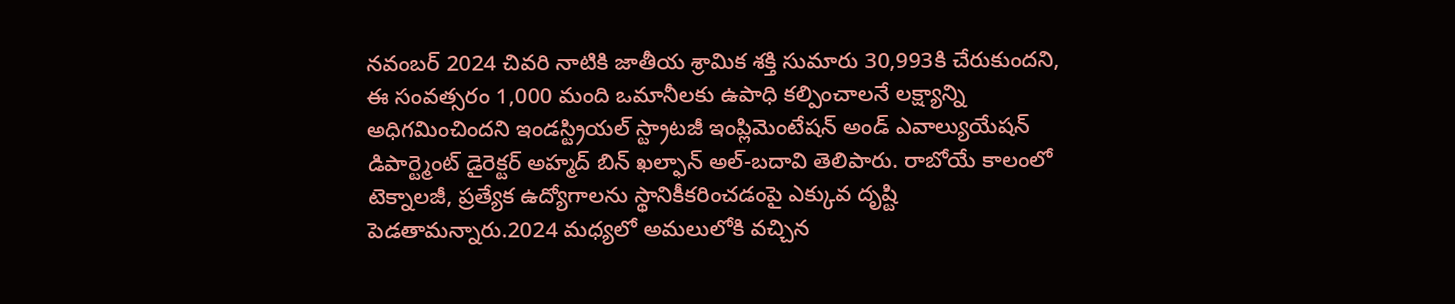నవంబర్ 2024 చివరి నాటికి జాతీయ శ్రామిక శక్తి సుమారు 30,993కి చేరుకుందని, ఈ సంవత్సరం 1,000 మంది ఒమానీలకు ఉపాధి కల్పించాలనే లక్ష్యాన్ని అధిగమించిందని ఇండస్ట్రియల్ స్ట్రాటజీ ఇంప్లిమెంటేషన్ అండ్ ఎవాల్యుయేషన్ డిపార్ట్మెంట్ డైరెక్టర్ అహ్మద్ బిన్ ఖల్ఫాన్ అల్-బదావి తెలిపారు. రాబోయే కాలంలో టెక్నాలజీ, ప్రత్యేక ఉద్యోగాలను స్థానికీకరించడంపై ఎక్కువ దృష్టి పెడతామన్నారు.2024 మధ్యలో అమలులోకి వచ్చిన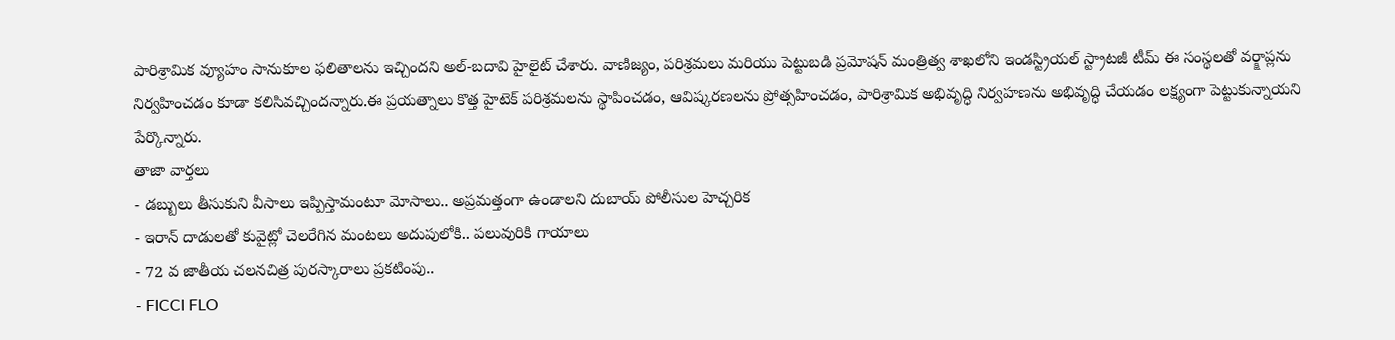పారిశ్రామిక వ్యూహం సానుకూల ఫలితాలను ఇచ్చిందని అల్-బదావి హైలైట్ చేశారు. వాణిజ్యం, పరిశ్రమలు మరియు పెట్టుబడి ప్రమోషన్ మంత్రిత్వ శాఖలోని ఇండస్ట్రియల్ స్ట్రాటజీ టీమ్ ఈ సంస్థలతో వర్క్షాప్లను నిర్వహించడం కూడా కలిసివచ్చిందన్నారు.ఈ ప్రయత్నాలు కొత్త హైటెక్ పరిశ్రమలను స్థాపించడం, ఆవిష్కరణలను ప్రోత్సహించడం, పారిశ్రామిక అభివృద్ధి నిర్వహణను అభివృద్ధి చేయడం లక్ష్యంగా పెట్టుకున్నాయని పేర్కొన్నారు.
తాజా వార్తలు
- డబ్బులు తీసుకుని వీసాలు ఇప్పిస్తామంటూ మోసాలు.. అప్రమత్తంగా ఉండాలని దుబాయ్ పోలీసుల హెచ్చరిక
- ఇరాన్ దాడులతో కువైట్లో చెలరేగిన మంటలు అదుపులోకి.. పలువురికి గాయాలు
- 72 వ జాతీయ చలనచిత్ర పురస్కారాలు ప్రకటింపు..
- FICCI FLO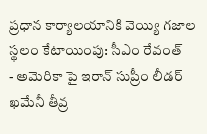ప్రధాన కార్యాలయానికి వెయ్యి గజాల స్థలం కేటాయింపు: సీఎం రేవంత్
- అమెరికా పై ఇరాన్ సుప్రీం లీడర్ ఖమేనీ తీవ్ర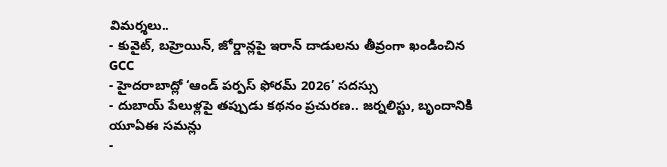విమర్శలు..
- కువైట్, బహ్రెయిన్, జోర్డాన్లపై ఇరాన్ దాడులను తీవ్రంగా ఖండించిన GCC
- హైదరాబాద్లో ‘ఆండ్ పర్పస్ ఫోరమ్ 2026’ సదస్సు
- దుబాయ్ పేలుళ్లపై తప్పుడు కథనం ప్రచురణ.. జర్నలిస్టు, బృందానికి యూఏఈ సమన్లు
-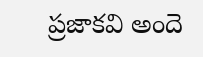ప్రజాకవి అందె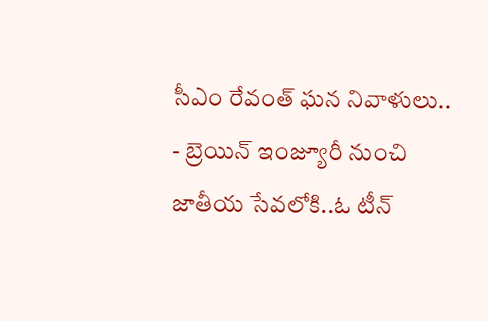సీఎం రేవంత్ ఘన నివాళులు..
- బ్రెయిన్ ఇంజ్యూరీ నుంచి జాతీయ సేవలోకి..ఓ టీన్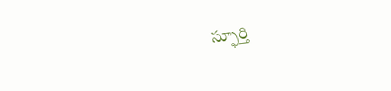స్ఫూర్తి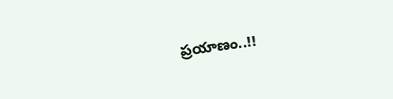ప్రయాణం..!!